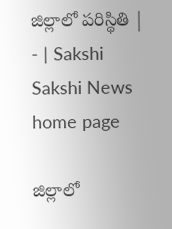జిల్లాలో పరిస్థితి | - | Sakshi
Sakshi News home page

జిల్లాలో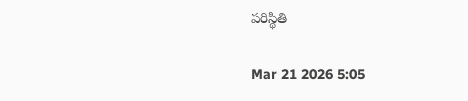పరిస్థితి

Mar 21 2026 5:05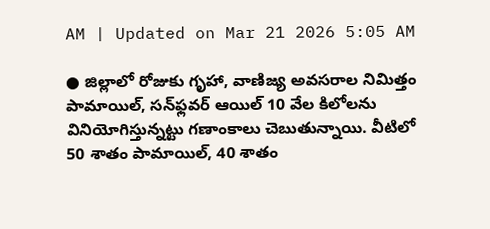AM | Updated on Mar 21 2026 5:05 AM

● జిల్లాలో రోజుకు గృహా, వాణిజ్య అవసరాల నిమిత్తం పామాయిల్‌, సన్‌ఫ్లవర్‌ ఆయిల్‌ 10 వేల కిలోలను వినియోగిస్తున్నట్టు గణాంకాలు చెబుతున్నాయి. వీటిలో 50 శాతం పామాయిల్‌, 40 శాతం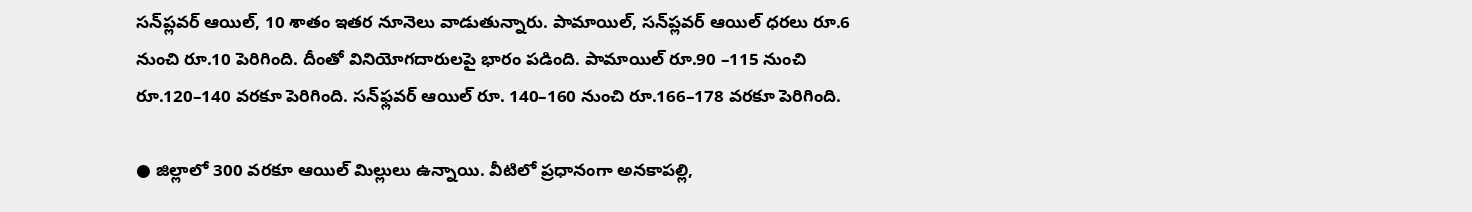సన్‌ప్లవర్‌ ఆయిల్‌, 10 శాతం ఇతర నూనెలు వాడుతున్నారు. పామాయిల్‌, సన్‌ప్లవర్‌ ఆయిల్‌ ధరలు రూ.6 నుంచి రూ.10 పెరిగింది. దీంతో వినియోగదారులపై భారం పడింది. పామాయిల్‌ రూ.90 –115 నుంచి రూ.120–140 వరకూ పెరిగింది. సన్‌ఫ్లవర్‌ ఆయిల్‌ రూ. 140–160 నుంచి రూ.166–178 వరకూ పెరిగింది.

● జిల్లాలో 300 వరకూ ఆయిల్‌ మిల్లులు ఉన్నాయి. వీటిలో ప్రధానంగా అనకాపల్లి,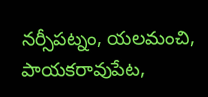నర్సీపట్నం, యలమంచి, పాయకరావుపేట,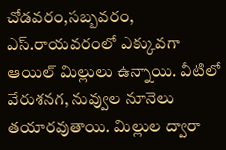చోడవరం,సబ్బవరం, ఎస్‌.రాయవరంలో ఎక్కువగా ఆయిల్‌ మిల్లులు ఉన్నాయి. వీటిలో వేరుశనగ, నువ్వుల నూనెలు తయారవుతాయి. మిల్లుల ద్వారా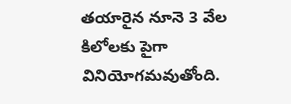తయారైన నూనె 3 వేల కిలోలకు పైగా వినియోగమవుతోంది.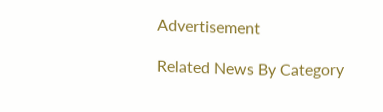Advertisement

Related News By Category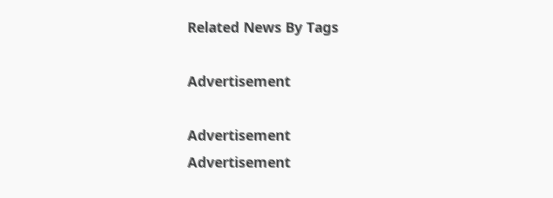Related News By Tags

Advertisement

Advertisement
Advertisement